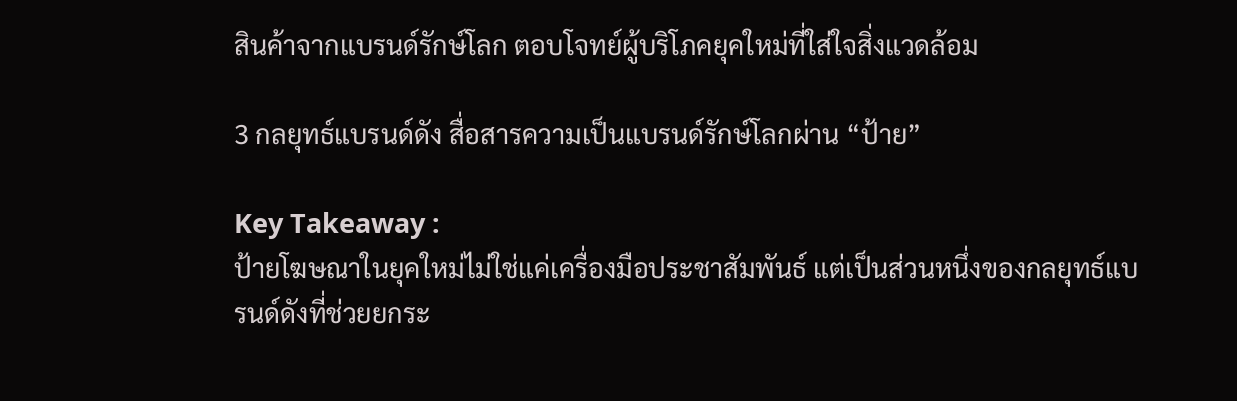สินค้าจากแบรนด์รักษ์โลก ตอบโจทย์ผู้บริโภคยุคใหม่ที่ใส่ใจสิ่งแวดล้อม

3 กลยุทธ์แบรนด์ดัง สื่อสารความเป็นแบรนด์รักษ์โลกผ่าน “ป้าย”

Key Takeaway :
ป้ายโฆษณาในยุคใหม่ไม่ใช่แค่เครื่องมือประชาสัมพันธ์ แต่เป็นส่วนหนึ่งของกลยุทธ์แบรนด์ดังที่ช่วยยกระ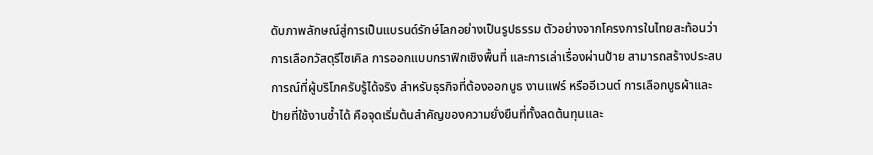ดับภาพลักษณ์สู่การเป็นแบรนด์รักษ์โลกอย่างเป็นรูปธรรม ตัวอย่างจากโครงการในไทยสะท้อนว่าการเลือกวัสดุรีไซเคิล การออกแบบกราฟิกเชิงพื้นที่ และการเล่าเรื่องผ่านป้าย สามารถสร้างประสบการณ์ที่ผู้บริโภครับรู้ได้จริง สำหรับธุรกิจที่ต้องออกบูธ งานแฟร์ หรืออีเวนต์ การเลือกบูธผ้าและป้ายที่ใช้งานซ้ำได้ คือจุดเริ่มต้นสำคัญของความยั่งยืนที่ทั้งลดต้นทุนและ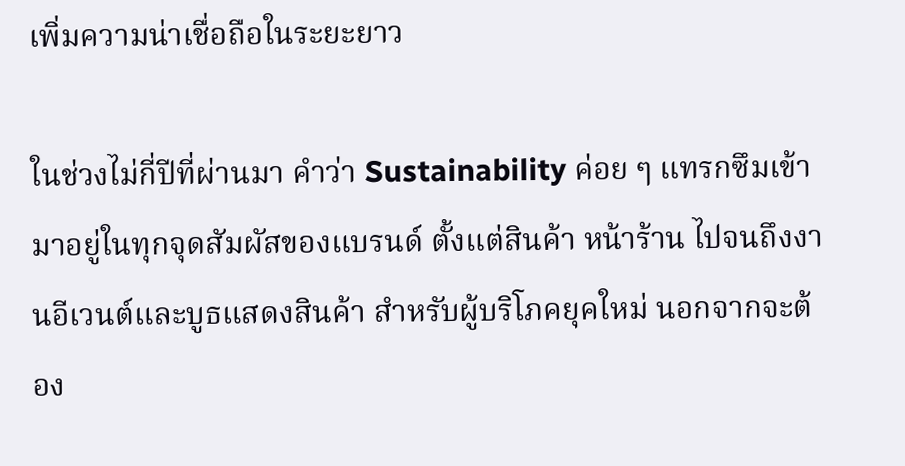เพิ่มความน่าเชื่อถือในระยะยาว

ในช่วงไม่กี่ปีที่ผ่านมา คำว่า Sustainability ค่อย ๆ แทรกซึมเข้ามาอยู่ในทุกจุดสัมผัสของแบรนด์ ตั้งแต่สินค้า หน้าร้าน ไปจนถึงงานอีเวนต์และบูธแสดงสินค้า สำหรับผู้บริโภคยุคใหม่ นอกจากจะต้อง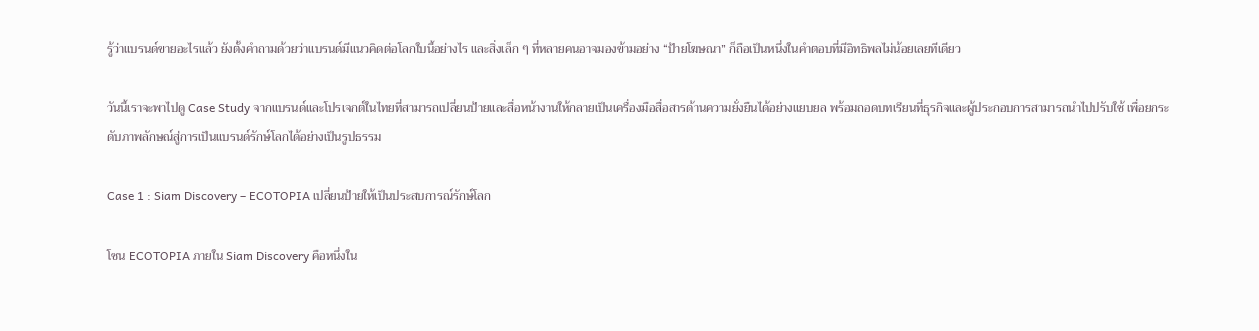รู้ว่าแบรนด์ขายอะไรแล้ว ยังตั้งคำถามด้วยว่าแบรนด์มีแนวคิดต่อโลกใบนี้อย่างไร และสิ่งเล็ก ๆ ที่หลายคนอาจมองข้ามอย่าง “ป้ายโฆษณา” ก็ถือเป็นหนึ่งในคำตอบที่มีอิทธิพลไม่น้อยเลยทีเดียว

วันนี้เราจะพาไปดู Case Study จากแบรนด์และโปรเจกต์ในไทยที่สามารถเปลี่ยนป้ายและสื่อหน้างานให้กลายเป็นเครื่องมือสื่อสารด้านความยั่งยืนได้อย่างแยบยล พร้อมถอดบทเรียนที่ธุรกิจและผู้ประกอบการสามารถนำไปปรับใช้ เพื่อยกระดับภาพลักษณ์สู่การเป็นแบรนด์รักษ์โลกได้อย่างเป็นรูปธรรม

Case 1 : Siam Discovery – ECOTOPIA เปลี่ยนป้ายให้เป็นประสบการณ์รักษ์โลก

โซน ECOTOPIA ภายใน Siam Discovery คือหนึ่งใน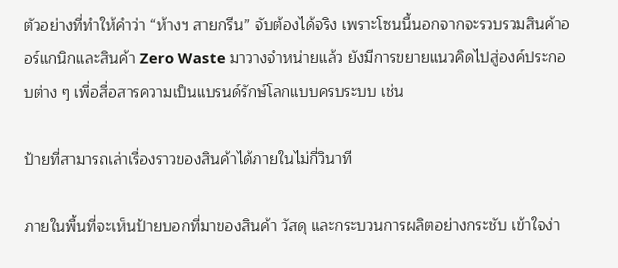ตัวอย่างที่ทำให้คำว่า “ห้างฯ สายกรีน” จับต้องได้จริง เพราะโซนนี้นอกจากจะรวบรวมสินค้าออร์แกนิกและสินค้า Zero Waste มาวางจำหน่ายแล้ว ยังมีการขยายแนวคิดไปสู่องค์ประกอบต่าง ๆ เพื่อสื่อสารความเป็นแบรนด์รักษ์โลกแบบครบระบบ เช่น

ป้ายที่สามารถเล่าเรื่องราวของสินค้าได้ภายในไม่กี่วินาที

ภายในพื้นที่จะเห็นป้ายบอกที่มาของสินค้า วัสดุ และกระบวนการผลิตอย่างกระชับ เข้าใจง่า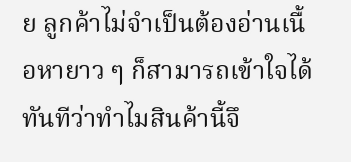ย ลูกค้าไม่จำเป็นต้องอ่านเนื้อหายาว ๆ ก็สามารถเข้าใจได้ทันทีว่าทำไมสินค้านี้จึ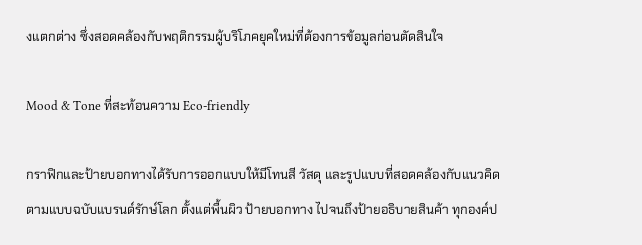งแตกต่าง ซึ่งสอดคล้องกับพฤติกรรมผู้บริโภคยุคใหม่ที่ต้องการข้อมูลก่อนตัดสินใจ

Mood & Tone ที่สะท้อนความ Eco-friendly

กราฟิกและป้ายบอกทางได้รับการออกแบบให้มีโทนสี วัสดุ และรูปแบบที่สอดคล้องกับแนวคิดตามแบบฉบับแบรนด์รักษ์โลก ตั้งแต่พื้นผิว ป้ายบอกทาง ไปจนถึงป้ายอธิบายสินค้า ทุกองค์ป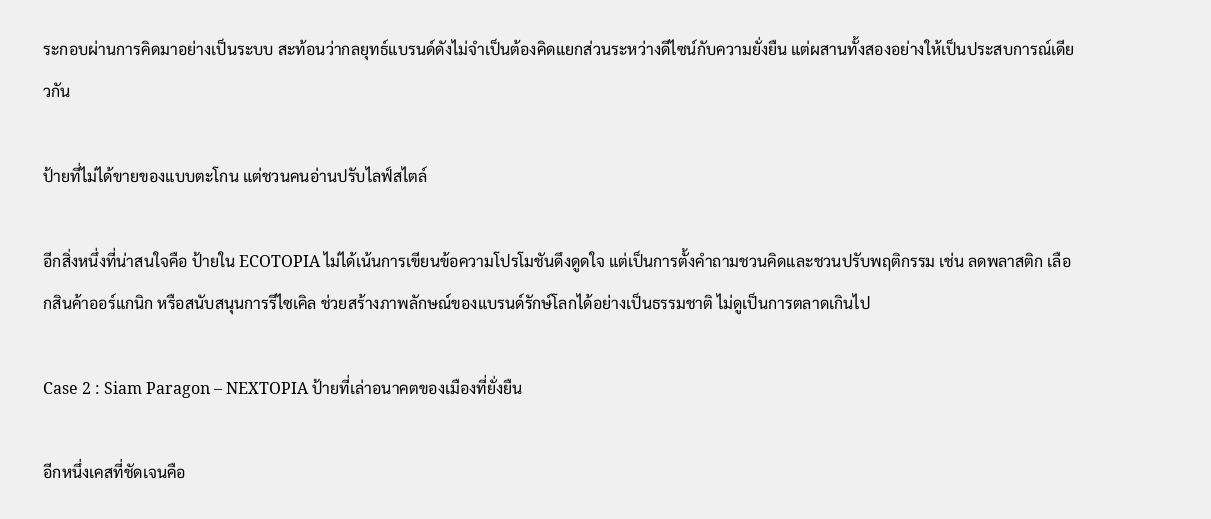ระกอบผ่านการคิดมาอย่างเป็นระบบ สะท้อนว่ากลยุทธ์แบรนด์ดังไม่จำเป็นต้องคิดแยกส่วนระหว่างดีไซน์กับความยั่งยืน แต่ผสานทั้งสองอย่างให้เป็นประสบการณ์เดียวกัน

ป้ายที่ไม่ได้ขายของแบบตะโกน แต่ชวนคนอ่านปรับไลฟ์สไตล์

อีกสิ่งหนึ่งที่น่าสนใจคือ ป้ายใน ECOTOPIA ไม่ได้เน้นการเขียนข้อความโปรโมชันดึงดูดใจ แต่เป็นการตั้งคำถามชวนคิดและชวนปรับพฤติกรรม เช่น ลดพลาสติก เลือกสินค้าออร์แกนิก หรือสนับสนุนการรีไซเคิล ช่วยสร้างภาพลักษณ์ของแบรนด์รักษ์โลกได้อย่างเป็นธรรมชาติ ไม่ดูเป็นการตลาดเกินไป

Case 2 : Siam Paragon – NEXTOPIA ป้ายที่เล่าอนาคตของเมืองที่ยั่งยืน

อีกหนึ่งเคสที่ชัดเจนคือ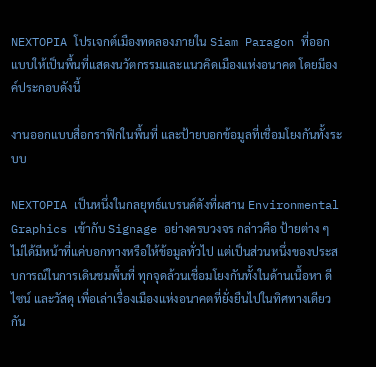NEXTOPIA โปรเจกต์เมืองทดลองภายใน Siam Paragon ที่ออกแบบให้เป็นพื้นที่แสดงนวัตกรรมและแนวคิดเมืองแห่งอนาคต โดยมีองค์ประกอบดังนี้

งานออกแบบสื่อกราฟิกในพื้นที่ และป้ายบอกข้อมูลที่เชื่อมโยงกันทั้งระบบ

NEXTOPIA เป็นหนึ่งในกลยุทธ์แบรนด์ดังที่ผสาน Environmental Graphics เข้ากับ Signage อย่างครบวงจร กล่าวคือ ป้ายต่าง ๆ ไม่ได้มีหน้าที่แค่บอกทางหรือให้ข้อมูลทั่วไป แต่เป็นส่วนหนึ่งของประสบการณ์ในการเดินชมพื้นที่ ทุกจุดล้วนเชื่อมโยงกันทั้งในด้านเนื้อหา ดีไซน์ และวัสดุ เพื่อเล่าเรื่องเมืองแห่งอนาคตที่ยั่งยืนไปในทิศทางเดียวกัน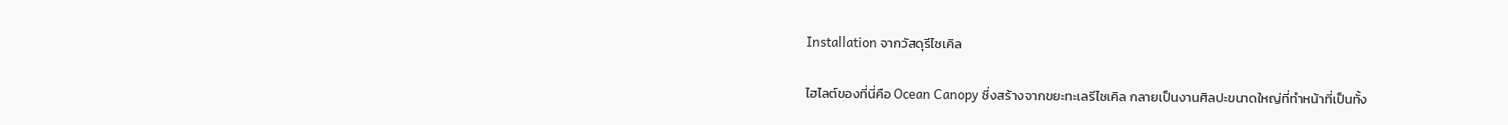Installation จากวัสดุรีไซเคิล

ไฮไลต์ของที่นี่คือ Ocean Canopy ซึ่งสร้างจากขยะทะเลรีไซเคิล กลายเป็นงานศิลปะขนาดใหญ่ที่ทำหน้าที่เป็นทั้ง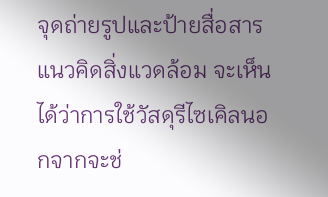จุดถ่ายรูปและป้ายสื่อสารแนวคิดสิ่งแวดล้อม จะเห็นได้ว่าการใช้วัสดุรีไซเคิลนอกจากจะช่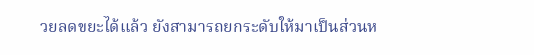วยลดขยะได้แล้ว ยังสามารถยกระดับให้มาเป็นส่วนห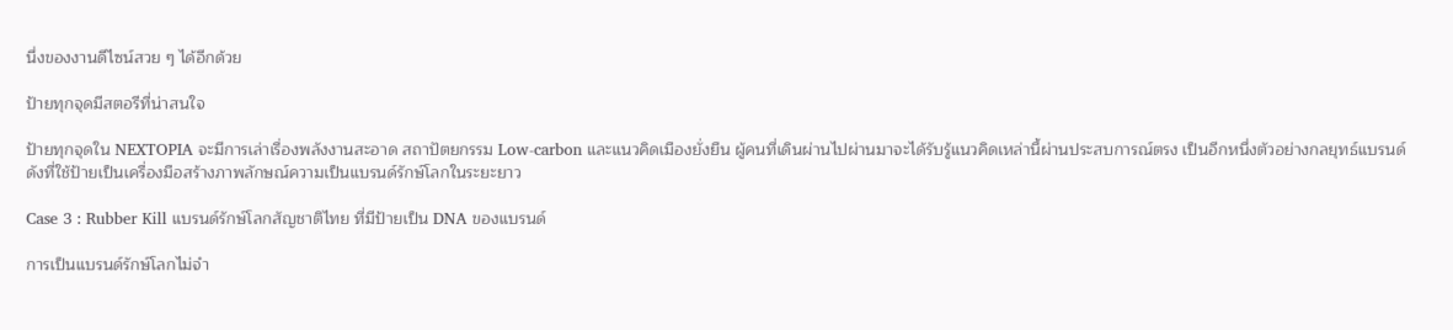นึ่งของงานดีไซน์สวย ๆ ได้อีกด้วย

ป้ายทุกจุดมีสตอรีที่น่าสนใจ

ป้ายทุกจุดใน NEXTOPIA จะมีการเล่าเรื่องพลังงานสะอาด สถาปัตยกรรม Low-carbon และแนวคิดเมืองยั่งยืน ผู้คนที่เดินผ่านไปผ่านมาจะได้รับรู้แนวคิดเหล่านี้ผ่านประสบการณ์ตรง เป็นอีกหนึ่งตัวอย่างกลยุทธ์แบรนด์ดังที่ใช้ป้ายเป็นเครื่องมือสร้างภาพลักษณ์ความเป็นแบรนด์รักษ์โลกในระยะยาว

Case 3 : Rubber Kill แบรนด์รักษ์โลกสัญชาติไทย ที่มีป้ายเป็น DNA ของแบรนด์

การเป็นแบรนด์รักษ์โลกไม่จำ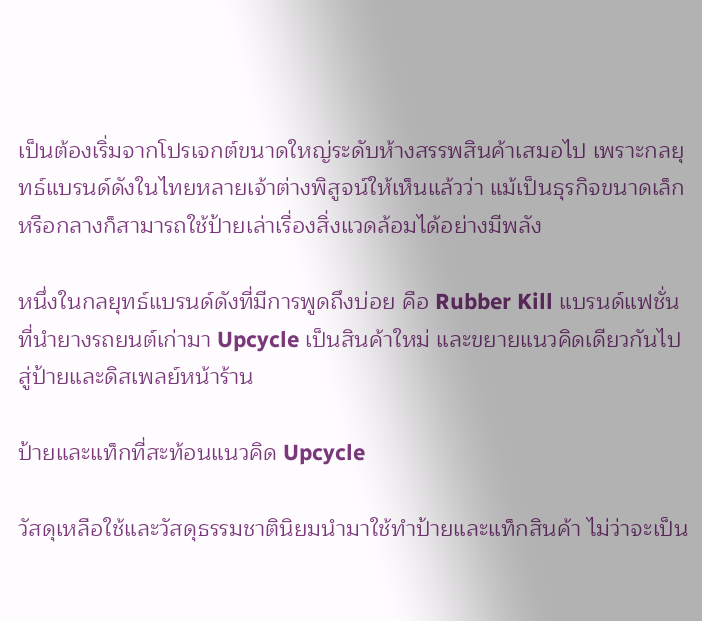เป็นต้องเริ่มจากโปรเจกต์ขนาดใหญ่ระดับห้างสรรพสินค้าเสมอไป เพราะกลยุทธ์แบรนด์ดังในไทยหลายเจ้าต่างพิสูจน์ให้เห็นแล้วว่า แม้เป็นธุรกิจขนาดเล็กหรือกลางก็สามารถใช้ป้ายเล่าเรื่องสิ่งแวดล้อมได้อย่างมีพลัง

หนึ่งในกลยุทธ์แบรนด์ดังที่มีการพูดถึงบ่อย คือ Rubber Kill แบรนด์แฟชั่นที่นำยางรถยนต์เก่ามา Upcycle เป็นสินค้าใหม่ และขยายแนวคิดเดียวกันไปสู่ป้ายและดิสเพลย์หน้าร้าน

ป้ายและแท็กที่สะท้อนแนวคิด Upcycle

วัสดุเหลือใช้และวัสดุธรรมชาตินิยมนำมาใช้ทำป้ายและแท็กสินค้า ไม่ว่าจะเป็น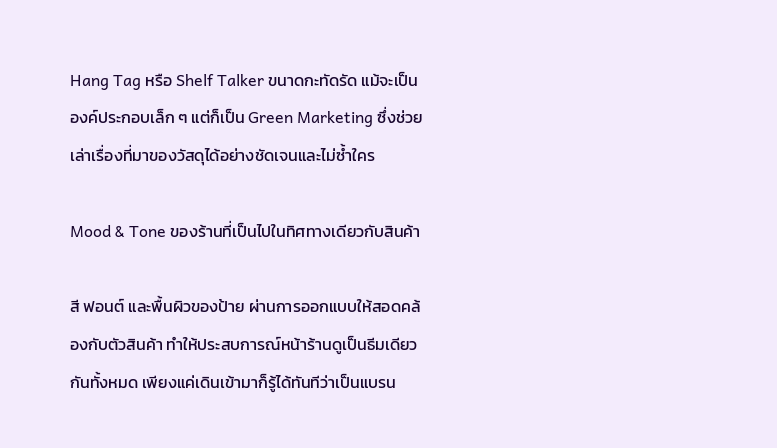Hang Tag หรือ Shelf Talker ขนาดกะทัดรัด แม้จะเป็นองค์ประกอบเล็ก ๆ แต่ก็เป็น Green Marketing ซึ่งช่วยเล่าเรื่องที่มาของวัสดุได้อย่างชัดเจนและไม่ซ้ำใคร

Mood & Tone ของร้านที่เป็นไปในทิศทางเดียวกับสินค้า

สี ฟอนต์ และพื้นผิวของป้าย ผ่านการออกแบบให้สอดคล้องกับตัวสินค้า ทำให้ประสบการณ์หน้าร้านดูเป็นธีมเดียวกันทั้งหมด เพียงแค่เดินเข้ามาก็รู้ได้ทันทีว่าเป็นแบรน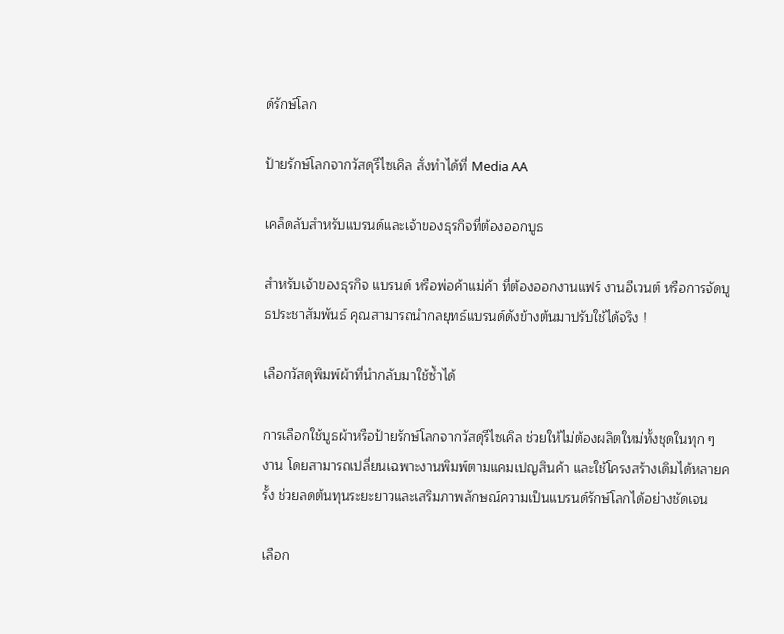ด์รักษ์โลก

ป้ายรักษ์โลกจากวัสดุรีไซเคิล สั่งทำได้ที่ Media AA

เคล็ดลับสำหรับแบรนด์และเจ้าของธุรกิจที่ต้องออกบูธ

สำหรับเจ้าของธุรกิจ แบรนด์ หรือพ่อค้าแม่ค้า ที่ต้องออกงานแฟร์ งานอีเวนต์ หรือการจัดบูธประชาสัมพันธ์ คุณสามารถนำกลยุทธ์แบรนด์ดังข้างต้นมาปรับใช้ได้จริง !

เลือกวัสดุพิมพ์ผ้าที่นำกลับมาใช้ซ้ำได้

การเลือกใช้บูธผ้าหรือป้ายรักษ์โลกจากวัสดุรีไซเคิล ช่วยให้ไม่ต้องผลิตใหม่ทั้งชุดในทุก ๆ งาน โดยสามารถเปลี่ยนเฉพาะงานพิมพ์ตามแคมเปญสินค้า และใช้โครงสร้างเดิมได้หลายครั้ง ช่วยลดต้นทุนระยะยาวและเสริมภาพลักษณ์ความเป็นแบรนด์รักษ์โลกได้อย่างชัดเจน

เลือก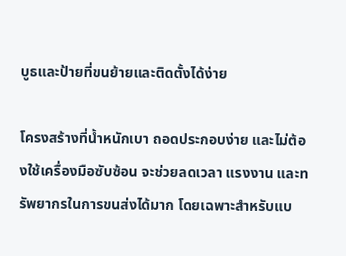บูธและป้ายที่ขนย้ายและติดตั้งได้ง่าย

โครงสร้างที่น้ำหนักเบา ถอดประกอบง่าย และไม่ต้องใช้เครื่องมือซับซ้อน จะช่วยลดเวลา แรงงาน และทรัพยากรในการขนส่งได้มาก โดยเฉพาะสำหรับแบ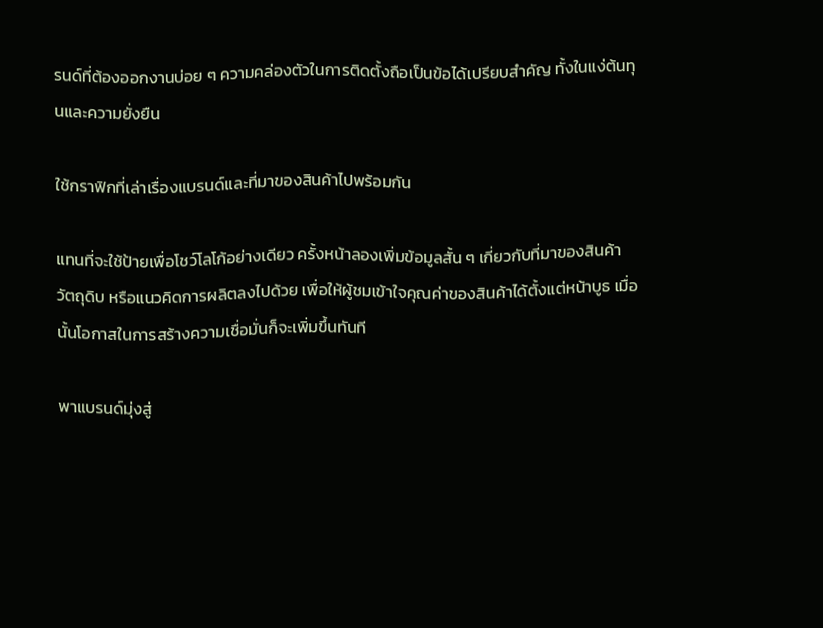รนด์ที่ต้องออกงานบ่อย ๆ ความคล่องตัวในการติดตั้งถือเป็นข้อได้เปรียบสำคัญ ทั้งในแง่ต้นทุนและความยั่งยืน

ใช้กราฟิกที่เล่าเรื่องแบรนด์และที่มาของสินค้าไปพร้อมกัน

แทนที่จะใช้ป้ายเพื่อโชว์โลโก้อย่างเดียว ครั้งหน้าลองเพิ่มข้อมูลสั้น ๆ เกี่ยวกับที่มาของสินค้า วัตถุดิบ หรือแนวคิดการผลิตลงไปด้วย เพื่อให้ผู้ชมเข้าใจคุณค่าของสินค้าได้ตั้งแต่หน้าบูธ เมื่อนั้นโอกาสในการสร้างความเชื่อมั่นก็จะเพิ่มขึ้นทันที

พาแบรนด์มุ่งสู่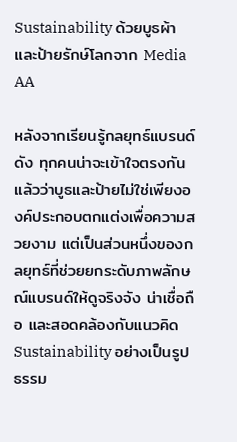Sustainability ด้วยบูธผ้าและป้ายรักษ์โลกจาก Media AA

หลังจากเรียนรู้กลยุทธ์แบรนด์ดัง ทุกคนน่าจะเข้าใจตรงกันแล้วว่าบูธและป้ายไม่ใช่เพียงองค์ประกอบตกแต่งเพื่อความสวยงาม แต่เป็นส่วนหนึ่งของกลยุทธ์ที่ช่วยยกระดับภาพลักษณ์แบรนด์ให้ดูจริงจัง น่าเชื่อถือ และสอดคล้องกับแนวคิด Sustainability อย่างเป็นรูปธรรม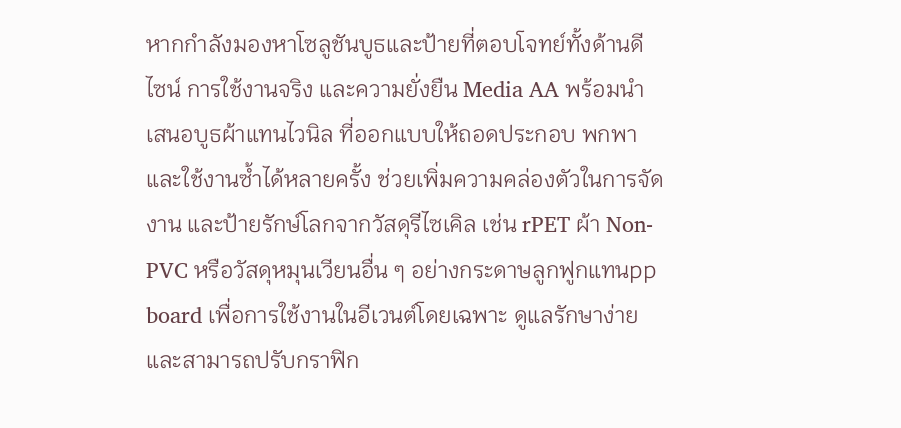หากกำลังมองหาโซลูชันบูธและป้ายที่ตอบโจทย์ทั้งด้านดีไซน์ การใช้งานจริง และความยั่งยืน Media AA พร้อมนำเสนอบูธผ้าแทนไวนิล ที่ออกแบบให้ถอดประกอบ พกพา และใช้งานซ้ำได้หลายครั้ง ช่วยเพิ่มความคล่องตัวในการจัดงาน และป้ายรักษ์โลกจากวัสดุรีไซเคิล เช่น rPET ผ้า Non-PVC หรือวัสดุหมุนเวียนอื่น ๆ อย่างกระดาษลูกฟูกแทนpp board เพื่อการใช้งานในอีเวนต์โดยเฉพาะ ดูแลรักษาง่าย และสามารถปรับกราฟิก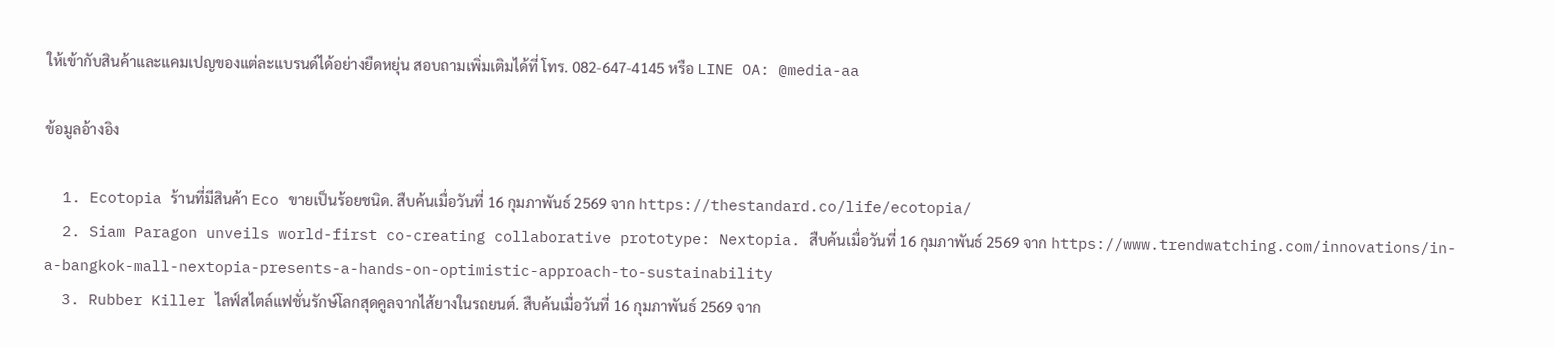ให้เข้ากับสินค้าและแคมเปญของแต่ละแบรนด์ได้อย่างยืดหยุ่น สอบถามเพิ่มเติมได้ที่ โทร. 082-647-4145 หรือ LINE OA: @media-aa

ข้อมูลอ้างอิง

  1. Ecotopia ร้านที่มีสินค้า Eco ขายเป็นร้อยชนิด. สืบค้นเมื่อวันที่ 16 กุมภาพันธ์ 2569 จาก https://thestandard.co/life/ecotopia/
  2. Siam Paragon unveils world-first co-creating collaborative prototype: Nextopia. สืบค้นเมื่อวันที่ 16 กุมภาพันธ์ 2569 จาก https://www.trendwatching.com/innovations/in-a-bangkok-mall-nextopia-presents-a-hands-on-optimistic-approach-to-sustainability
  3. Rubber Killer ไลฟ์สไตล์แฟชั่นรักษ์โลกสุดคูลจากไส้ยางในรถยนต์. สืบค้นเมื่อวันที่ 16 กุมภาพันธ์ 2569 จาก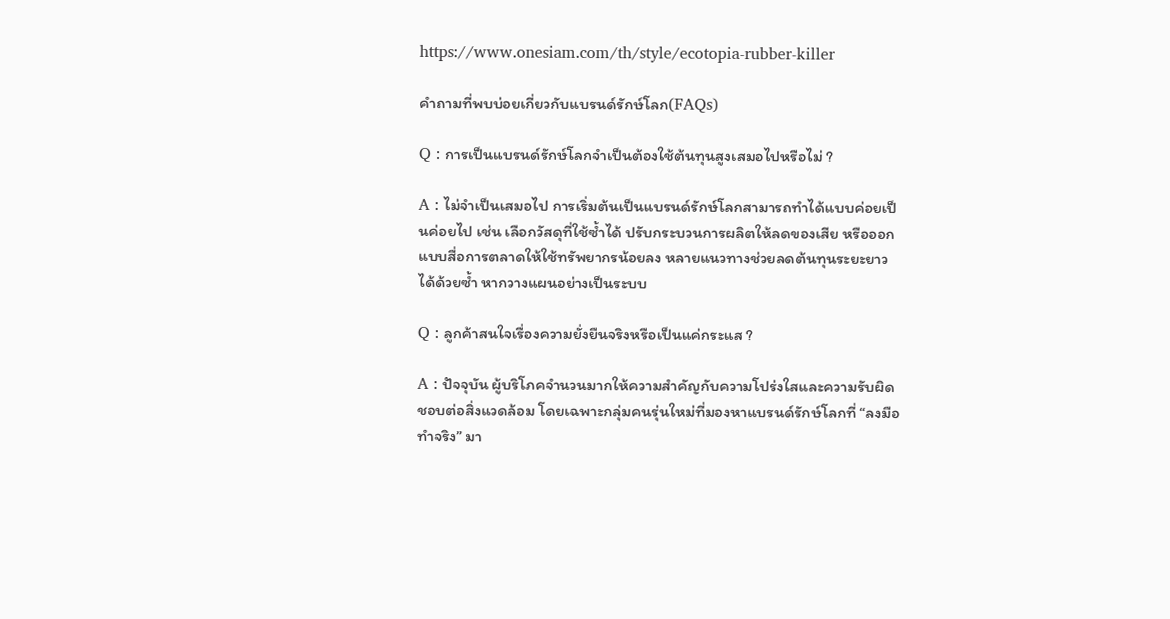https://www.onesiam.com/th/style/ecotopia-rubber-killer

คำถามที่พบบ่อยเกี่ยวกับแบรนด์รักษ์โลก(FAQs)

Q : การเป็นแบรนด์รักษ์โลกจำเป็นต้องใช้ต้นทุนสูงเสมอไปหรือไม่ ?

A : ไม่จำเป็นเสมอไป การเริ่มต้นเป็นแบรนด์รักษ์โลกสามารถทำได้แบบค่อยเป็นค่อยไป เช่น เลือกวัสดุที่ใช้ซ้ำได้ ปรับกระบวนการผลิตให้ลดของเสีย หรือออกแบบสื่อการตลาดให้ใช้ทรัพยากรน้อยลง หลายแนวทางช่วยลดต้นทุนระยะยาวได้ด้วยซ้ำ หากวางแผนอย่างเป็นระบบ

Q : ลูกค้าสนใจเรื่องความยั่งยืนจริงหรือเป็นแค่กระแส ?

A : ปัจจุบัน ผู้บริโภคจำนวนมากให้ความสำคัญกับความโปร่งใสและความรับผิดชอบต่อสิ่งแวดล้อม โดยเฉพาะกลุ่มคนรุ่นใหม่ที่มองหาแบรนด์รักษ์โลกที่ “ลงมือทำจริง” มา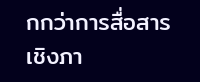กกว่าการสื่อสารเชิงภา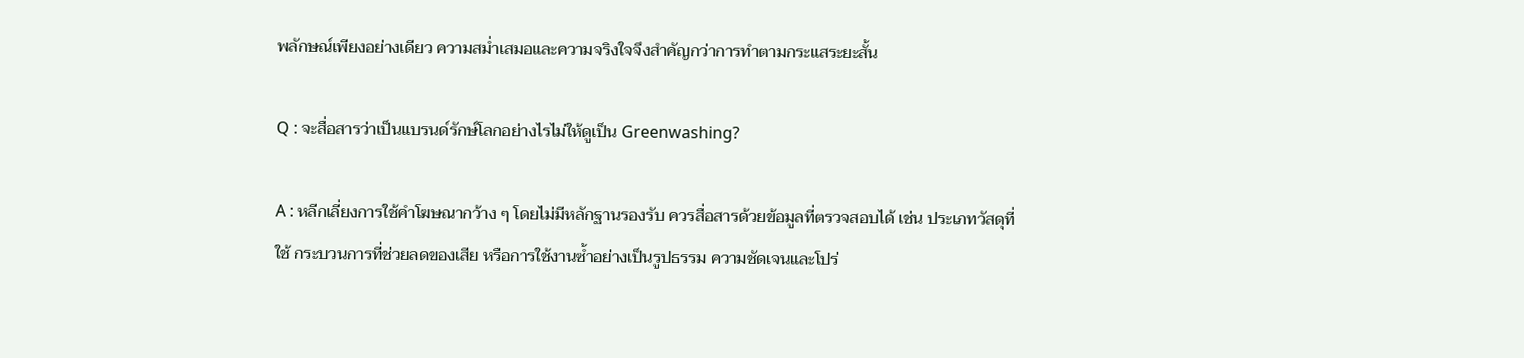พลักษณ์เพียงอย่างเดียว ความสม่ำเสมอและความจริงใจจึงสำคัญกว่าการทำตามกระแสระยะสั้น

Q : จะสื่อสารว่าเป็นแบรนด์รักษ์โลกอย่างไรไม่ให้ดูเป็น Greenwashing?

A : หลีกเลี่ยงการใช้คำโฆษณากว้าง ๆ โดยไม่มีหลักฐานรองรับ ควรสื่อสารด้วยข้อมูลที่ตรวจสอบได้ เช่น ประเภทวัสดุที่ใช้ กระบวนการที่ช่วยลดของเสีย หรือการใช้งานซ้ำอย่างเป็นรูปธรรม ความชัดเจนและโปร่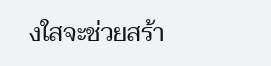งใสจะช่วยสร้า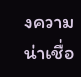งความน่าเชื่อ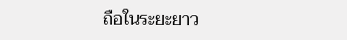ถือในระยะยาว